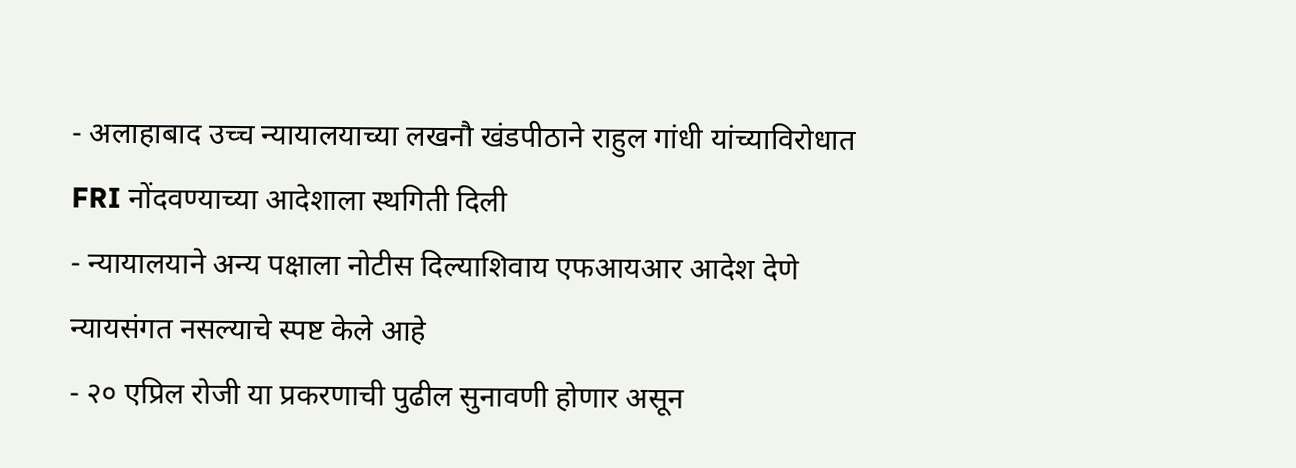- अलाहाबाद उच्च न्यायालयाच्या लखनौ खंडपीठाने राहुल गांधी यांच्याविरोधात FRI नोंदवण्याच्या आदेशाला स्थगिती दिली
- न्यायालयाने अन्य पक्षाला नोटीस दिल्याशिवाय एफआयआर आदेश देणे न्यायसंगत नसल्याचे स्पष्ट केले आहे
- २० एप्रिल रोजी या प्रकरणाची पुढील सुनावणी होणार असून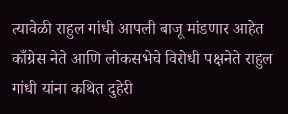त्यावेळी राहुल गांधी आपली बाजू मांडणार आहेत
काँग्रेस नेते आणि लोकसभेचे विरोधी पक्षनेते राहुल गांधी यांना कथित दुहेरी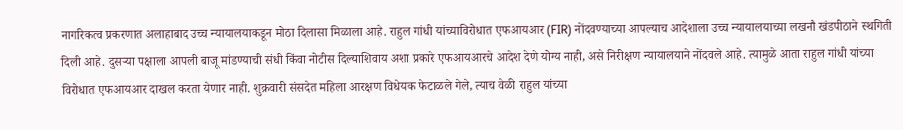नागरिकत्व प्रकरणात अलाहाबाद उच्च न्यायालयाकडून मोठा दिलासा मिळाला आहे. राहुल गांधी यांच्याविरोधात एफआयआर (FIR) नोंदवण्याच्या आपल्याच आदेशाला उच्च न्यायालयाच्या लखनौ खंडपीठाने स्थगिती दिली आहे. दुसऱ्या पक्षाला आपली बाजू मांडण्याची संधी किंवा नोटीस दिल्याशिवाय अशा प्रकारे एफआयआरचे आदेश देणे योग्य नाही, असे निरीक्षण न्यायालयाने नोंदवले आहे. त्यामुळे आता राहुल गांधी यांच्या विरोधात एफआयआर दाखल करता येणार नाही. शुक्रवारी संसदेत महिला आरक्षण विधेयक फेटाळले गेले, त्याच वेळी राहुल यांच्या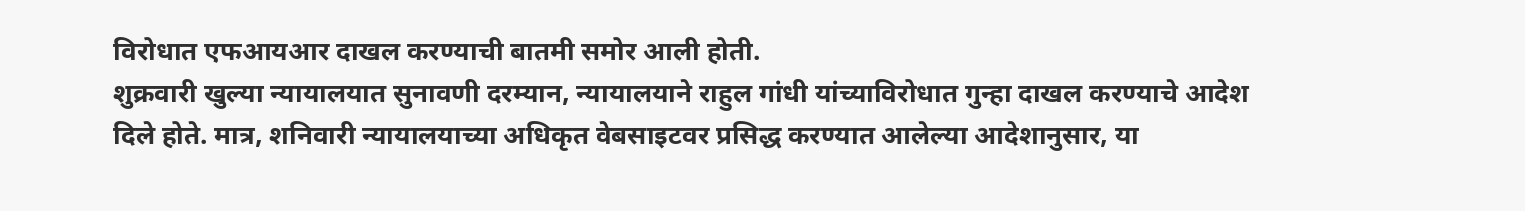विरोधात एफआयआर दाखल करण्याची बातमी समोर आली होती.
शुक्रवारी खुल्या न्यायालयात सुनावणी दरम्यान, न्यायालयाने राहुल गांधी यांच्याविरोधात गुन्हा दाखल करण्याचे आदेश दिले होते. मात्र, शनिवारी न्यायालयाच्या अधिकृत वेबसाइटवर प्रसिद्ध करण्यात आलेल्या आदेशानुसार, या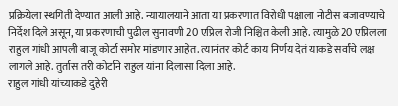प्रक्रियेला स्थगिती देण्यात आली आहे. न्यायालयाने आता या प्रकरणात विरोधी पक्षाला नोटीस बजावण्याचे निर्देश दिले असून, या प्रकरणाची पुढील सुनावणी 20 एप्रिल रोजी निश्चित केली आहे. त्यामुळे 20 एप्रिलला राहुल गांधी आपली बाजू कोर्टा समोर मांडणार आहेत. त्यानंतर कोर्ट काय निर्णय देतं याकडे सर्वांचे लक्ष लागले आहे. तुर्तास तरी कोर्टाने राहुल यांना दिलासा दिला आहे.
राहुल गांधी यांच्याकडे दुहेरी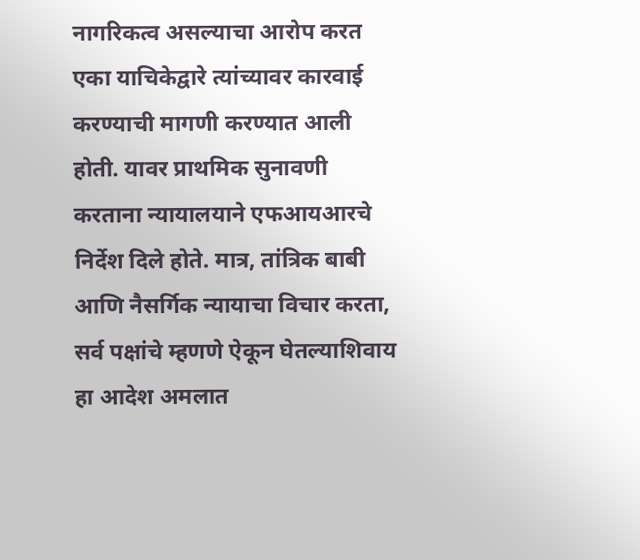नागरिकत्व असल्याचा आरोप करत एका याचिकेद्वारे त्यांच्यावर कारवाई करण्याची मागणी करण्यात आली होती. यावर प्राथमिक सुनावणी करताना न्यायालयाने एफआयआरचे निर्देश दिले होते. मात्र, तांत्रिक बाबी आणि नैसर्गिक न्यायाचा विचार करता, सर्व पक्षांचे म्हणणे ऐकून घेतल्याशिवाय हा आदेश अमलात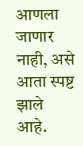आणला जाणार नाही, असे आता स्पष्ट झाले आहे.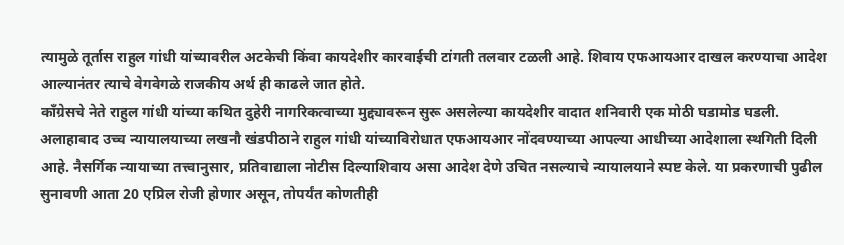त्यामुळे तूर्तास राहुल गांधी यांच्यावरील अटकेची किंवा कायदेशीर कारवाईची टांगती तलवार टळली आहे. शिवाय एफआयआर दाखल करण्याचा आदेश आल्यानंतर त्याचे वेगवेगळे राजकीय अर्थ ही काढले जात होते.
काँग्रेसचे नेते राहुल गांधी यांच्या कथित दुहेरी नागरिकत्वाच्या मुद्द्यावरून सुरू असलेल्या कायदेशीर वादात शनिवारी एक मोठी घडामोड घडली. अलाहाबाद उच्च न्यायालयाच्या लखनौ खंडपीठाने राहुल गांधी यांच्याविरोधात एफआयआर नोंदवण्याच्या आपल्या आधीच्या आदेशाला स्थगिती दिली आहे. नैसर्गिक न्यायाच्या तत्त्वानुसार, प्रतिवाद्याला नोटीस दिल्याशिवाय असा आदेश देणे उचित नसल्याचे न्यायालयाने स्पष्ट केले. या प्रकरणाची पुढील सुनावणी आता 20 एप्रिल रोजी होणार असून, तोपर्यंत कोणतीही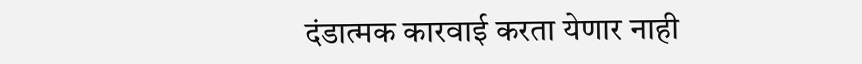दंडात्मक कारवाई करता येणार नाही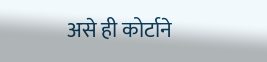असे ही कोर्टाने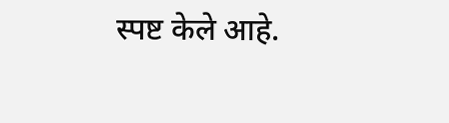स्पष्ट केले आहे.